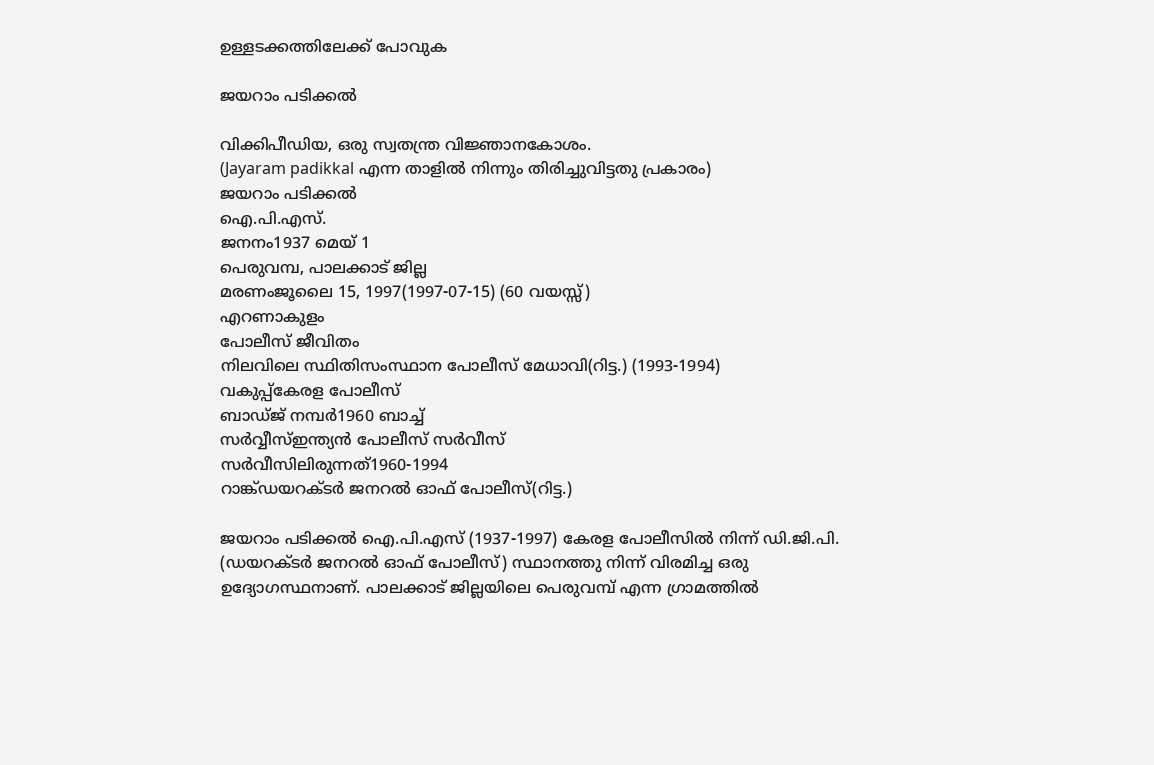ഉള്ളടക്കത്തിലേക്ക് പോവുക

ജയറാം പടിക്കൽ

വിക്കിപീഡിയ, ഒരു സ്വതന്ത്ര വിജ്ഞാനകോശം.
(Jayaram padikkal എന്ന താളിൽ നിന്നും തിരിച്ചുവിട്ടതു പ്രകാരം)
ജയറാം പടിക്കൽ
ഐ.പി.എസ്.
ജനനം1937 മെയ് 1
പെരുവമ്പ, പാലക്കാട് ജില്ല
മരണംജൂലൈ 15, 1997(1997-07-15) (60 വയസ്സ്)
എറണാകുളം
പോലീസ് ജീവിതം
നിലവിലെ സ്ഥിതിസംസ്ഥാന പോലീസ് മേധാവി(റിട്ട.) (1993-1994)
വകുപ്പ്കേരള പോലീസ്
ബാഡ്ജ് നമ്പർ1960 ബാച്ച്
സർവ്വീസ്ഇന്ത്യൻ പോലീസ് സർവീസ്
സർവീസിലിരുന്നത്1960-1994
റാങ്ക്ഡയറക്ടർ ജനറൽ ഓഫ് പോലീസ്(റിട്ട.)

ജയറാം പടിക്കൽ ഐ.പി.എസ്‌ (1937-1997) കേരള പോലീസിൽ നിന്ന് ഡി.ജി.പി. (ഡയറക്ടർ ജനറൽ ഓഫ്‌ പോലീസ്‌) സ്ഥാനത്തു നിന്ന് വിരമിച്ച ഒരു ഉദ്യോഗസ്ഥനാണ്‌. പാലക്കാട്‌ ജില്ലയിലെ പെരുവമ്പ്‌ എന്ന ഗ്രാമത്തിൽ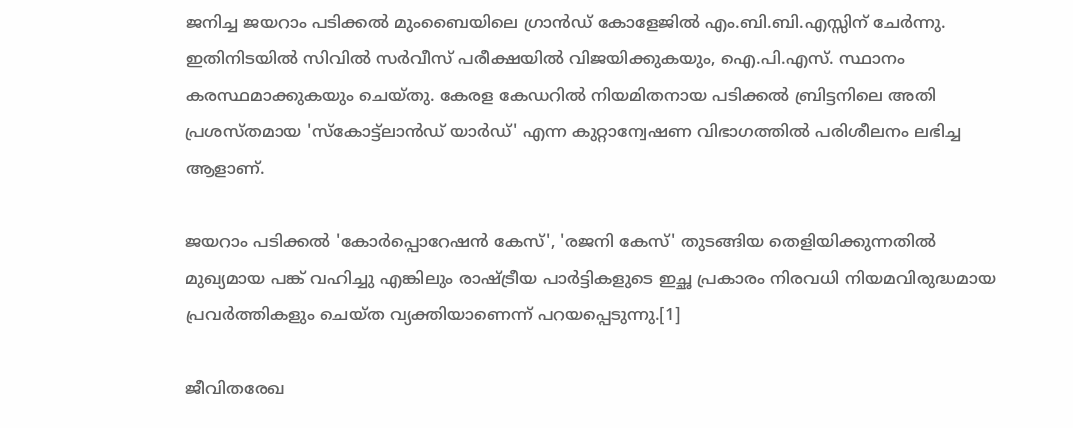ജനിച്ച ജയറാം പടിക്കൽ മുംബൈയിലെ ഗ്രാൻഡ്‌ കോളേജിൽ എം.ബി.ബി.എസ്സിന്‌ ചേർന്നു. ഇതിനിടയിൽ സിവിൽ സർവീസ്‌ പരീക്ഷയിൽ വിജയിക്കുകയും, ഐ.പി.എസ്‌. സ്ഥാനം കരസ്ഥമാക്കുകയും ചെയ്തു. കേരള കേഡറിൽ നിയമിതനായ പടിക്കൽ ബ്രിട്ടനിലെ അതി പ്രശസ്തമായ 'സ്കോട്ട്‌ലാൻഡ്‌ യാർഡ്‌' എന്ന കുറ്റാന്വേഷണ വിഭാഗത്തിൽ പരിശീലനം ലഭിച്ച ആളാണ്.

ജയറാം പടിക്കൽ 'കോർപ്പൊറേഷൻ കേസ്‌', 'രജനി കേസ്‌' തുടങ്ങിയ തെളിയിക്കുന്നതിൽ മുഖ്യമായ പങ്ക്‌ വഹിച്ചു എങ്കിലും രാഷ്ട്രീയ പാർട്ടികളുടെ ഇച്ഛ പ്രകാരം നിരവധി നിയമവിരുദ്ധമായ പ്രവർത്തികളും ചെയ്ത വ്യക്തിയാണെന്ന്‌ പറയപ്പെടുന്നു.[1]

ജീവിതരേഖ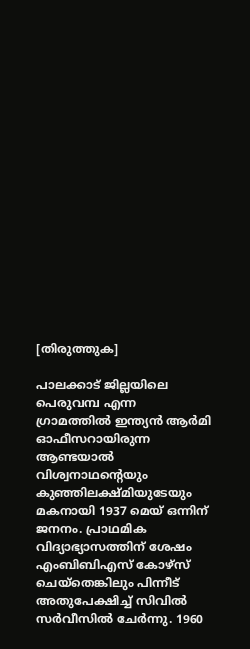[തിരുത്തുക]

പാലക്കാട് ജില്ലയിലെ പെരുവമ്പ എന്ന ഗ്രാമത്തിൽ ഇന്ത്യൻ ആർമി ഓഫീസറായിരുന്ന ആണ്ടയാൽ വിശ്വനാഥൻ്റെയും കുഞ്ഞിലക്ഷ്മിയുടേയും മകനായി 1937 മെയ് ഒന്നിന് ജനനം. പ്രാഥമിക വിദ്യാഭ്യാസത്തിന് ശേഷം എംബിബിഎസ് കോഴ്സ് ചെയ്തെങ്കിലും പിന്നീട് അതുപേക്ഷിച്ച് സിവിൽ സർവീസിൽ ചേർന്നു. 1960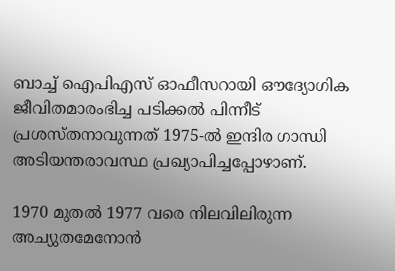ബാച്ച് ഐപിഎസ് ഓഫീസറായി ഔദ്യോഗിക ജീവിതമാരംഭിച്ച പടിക്കൽ പിന്നീട് പ്രശസ്തനാവുന്നത് 1975-ൽ ഇന്ദിര ഗാന്ധി അടിയന്തരാവസ്ഥ പ്രഖ്യാപിച്ചപ്പോഴാണ്.

1970 മുതൽ 1977 വരെ നിലവിലിരുന്ന അച്യുതമേനോൻ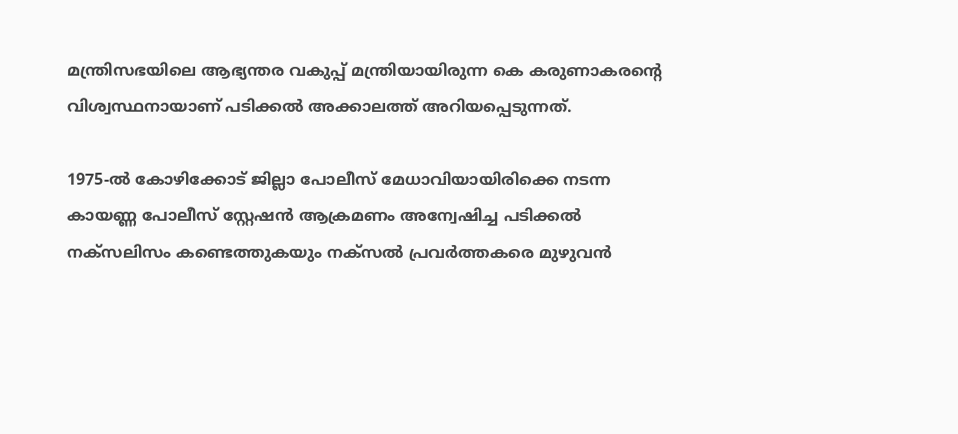മന്ത്രിസഭയിലെ ആഭ്യന്തര വകുപ്പ് മന്ത്രിയായിരുന്ന കെ കരുണാകരൻ്റെ വിശ്വസ്ഥനായാണ് പടിക്കൽ അക്കാലത്ത് അറിയപ്പെടുന്നത്.

1975-ൽ കോഴിക്കോട് ജില്ലാ പോലീസ് മേധാവിയായിരിക്കെ നടന്ന കായണ്ണ പോലീസ് സ്റ്റേഷൻ ആക്രമണം അന്വേഷിച്ച പടിക്കൽ നക്സലിസം കണ്ടെത്തുകയും നക്സൽ പ്രവർത്തകരെ മുഴുവൻ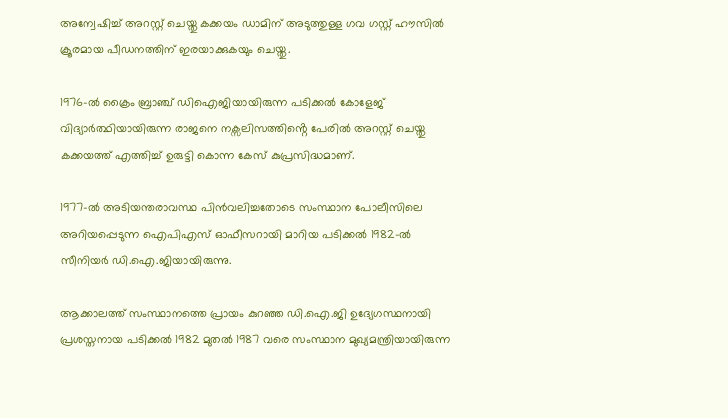അന്വേഷിച്ച് അറസ്റ്റ് ചെയ്തു കക്കയം ഡാമിന് അടുത്തുള്ള ഗവ ഗസ്റ്റ് ഹൗസിൽ ക്രൂരമായ പീഡനത്തിന് ഇരയാക്കുകയും ചെയ്തു.

1976-ൽ ക്രൈം ബ്രാഞ്ച് ഡിഐജിയായിരുന്ന പടിക്കൽ കോളേജ് വിദ്യാർത്ഥിയായിരുന്ന രാജനെ നക്സലിസത്തിൻ്റെ പേരിൽ അറസ്റ്റ് ചെയ്തു കക്കയത്ത് എത്തിച്ച് ഉരുട്ടി കൊന്ന കേസ് കുപ്രസിദ്ധമാണ്.

1977-ൽ അടിയന്തരാവസ്ഥ പിൻവലിച്ചതോടെ സംസ്ഥാന പോലീസിലെ അറിയപ്പെടുന്ന ഐപിഎസ് ഓഫീസറായി മാറിയ പടിക്കൽ 1982-ൽ സീനിയർ ഡി.ഐ.ജിയായിരുന്നു.

ആക്കാലത്ത് സംസ്ഥാനത്തെ പ്രായം കുറഞ്ഞ ഡി.ഐ.ജി ഉദ്യേഗസ്ഥനായി പ്രശസ്തനായ പടിക്കൽ 1982 മുതൽ 1987 വരെ സംസ്ഥാന മുഖ്യമന്ത്രിയായിരുന്ന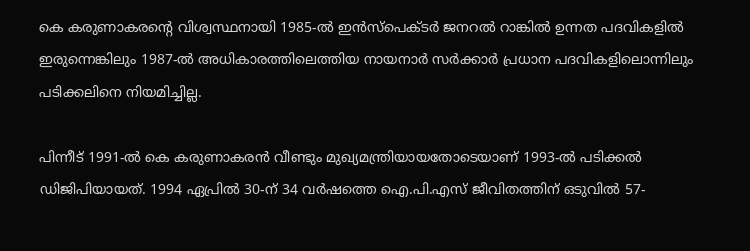കെ കരുണാകരൻ്റെ വിശ്വസ്ഥനായി 1985-ൽ ഇൻസ്പെക്ടർ ജനറൽ റാങ്കിൽ ഉന്നത പദവികളിൽ ഇരുന്നെങ്കിലും 1987-ൽ അധികാരത്തിലെത്തിയ നായനാർ സർക്കാർ പ്രധാന പദവികളിലൊന്നിലും പടിക്കലിനെ നിയമിച്ചില്ല.

പിന്നീട് 1991-ൽ കെ കരുണാകരൻ വീണ്ടും മുഖ്യമന്ത്രിയായതോടെയാണ് 1993-ൽ പടിക്കൽ ഡിജിപിയായത്. 1994 ഏപ്രിൽ 30-ന് 34 വർഷത്തെ ഐ.പി.എസ് ജീവിതത്തിന് ഒടുവിൽ 57-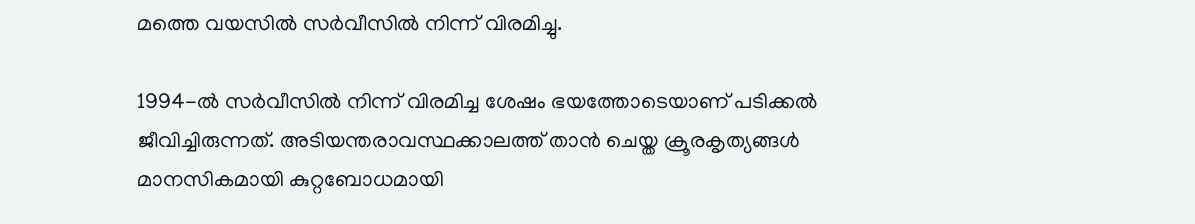മത്തെ വയസിൽ സർവീസിൽ നിന്ന് വിരമിച്ചു.

1994-ൽ സർവീസിൽ നിന്ന് വിരമിച്ച ശേഷം ഭയത്തോടെയാണ് പടിക്കൽ ജീവിച്ചിരുന്നത്. അടിയന്തരാവസ്ഥക്കാലത്ത് താൻ ചെയ്ത ക്രൂരകൃത്യങ്ങൾ മാനസികമായി കുറ്റബോധമായി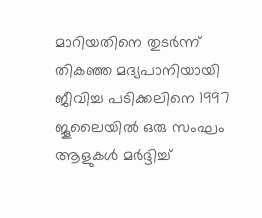മാറിയതിനെ തുടർന്ന് തികഞ്ഞ മദ്യപാനിയായി ജീവിച്ച പടിക്കലിനെ 1997 ജൂലൈയിൽ ഒരു സംഘം ആളുകൾ മർദ്ദിച്ച്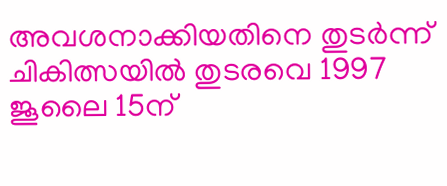അവശനാക്കിയതിനെ തുടർന്ന് ചികിത്സയിൽ തുടരവെ 1997 ജൂലൈ 15ന്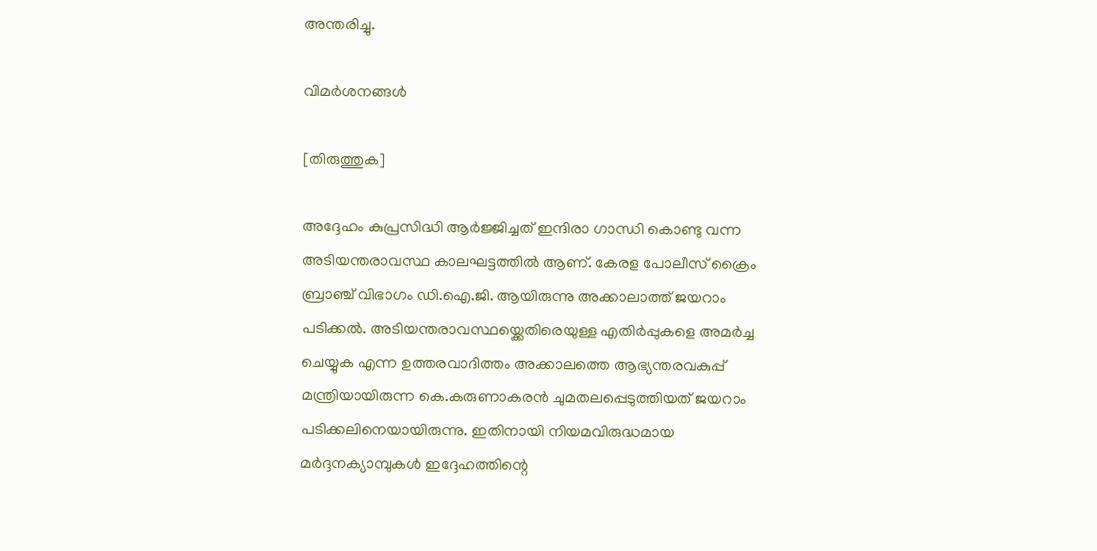അന്തരിച്ചു.

വിമർശനങ്ങൾ

[തിരുത്തുക]

അദ്ദേഹം കുപ്രസിദ്ധി ആർജ്ജിച്ചത്‌ ഇന്ദിരാ ഗാന്ധി കൊണ്ടു വന്ന അടിയന്തരാവസ്ഥ കാലഘട്ടത്തിൽ ആണ്‌. കേരള പോലീസ്‌ ക്രൈം ബ്രാഞ്ച്‌ വിഭാഗം ഡി.ഐ.ജി. ആയിരുന്നു അക്കാലാത്ത് ജയറാം പടിക്കൽ. അടിയന്തരാവസ്ഥയ്ക്കെതിരെയുള്ള എതിർപ്പുകളെ അമർച്ച ചെയ്യുക എന്ന ഉത്തരവാദിത്തം അക്കാലത്തെ ആഭ്യന്തരവകുപ്പ് മന്ത്രിയായിരുന്ന കെ.കരുണാകരൻ ചുമതലപ്പെടുത്തിയത് ജയറാം പടിക്കലിനെയായിരുന്നു. ഇതിനായി നിയമവിരുദ്ധമായ മർദ്ദനക്യാമ്പുകൾ ഇദ്ദേഹത്തിന്റെ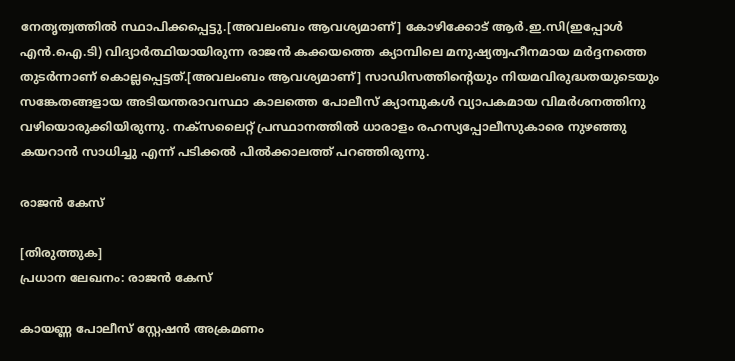നേതൃത്വത്തിൽ സ്ഥാപിക്കപ്പെട്ടു.[അവലംബം ആവശ്യമാണ്] കോഴിക്കോട് ആർ.ഇ.സി(ഇപ്പോൾ എൻ.ഐ.ടി) വിദ്യാർത്ഥിയായിരുന്ന രാജൻ കക്കയത്തെ ക്യാമ്പിലെ മനുഷ്യത്വഹീനമായ മർദ്ദനത്തെ തുടർന്നാണ് കൊല്ലപ്പെട്ടത്.[അവലംബം ആവശ്യമാണ്] സാഡിസത്തിന്റെയും നിയമവിരുദ്ധതയുടെയും സങ്കേതങ്ങളായ അടിയന്തരാവസ്ഥാ കാലത്തെ പോലീസ് ക്യാമ്പുകൾ വ്യാപകമായ വിമർശനത്തിനു വഴിയൊരുക്കിയിരുന്നു. നക്സലൈറ്റ് പ്രസ്ഥാനത്തിൽ ധാരാളം രഹസ്യപ്പോലീസുകാരെ നുഴഞ്ഞു കയറാൻ സാധിച്ചു എന്ന് പടിക്കൽ പിൽക്കാലത്ത്‌ പറഞ്ഞിരുന്നു.

രാജൻ കേസ്

[തിരുത്തുക]
പ്രധാന ലേഖനം: രാജൻ കേസ്

കായണ്ണ പോലീസ്‌ സ്റ്റേഷൻ അക്രമണം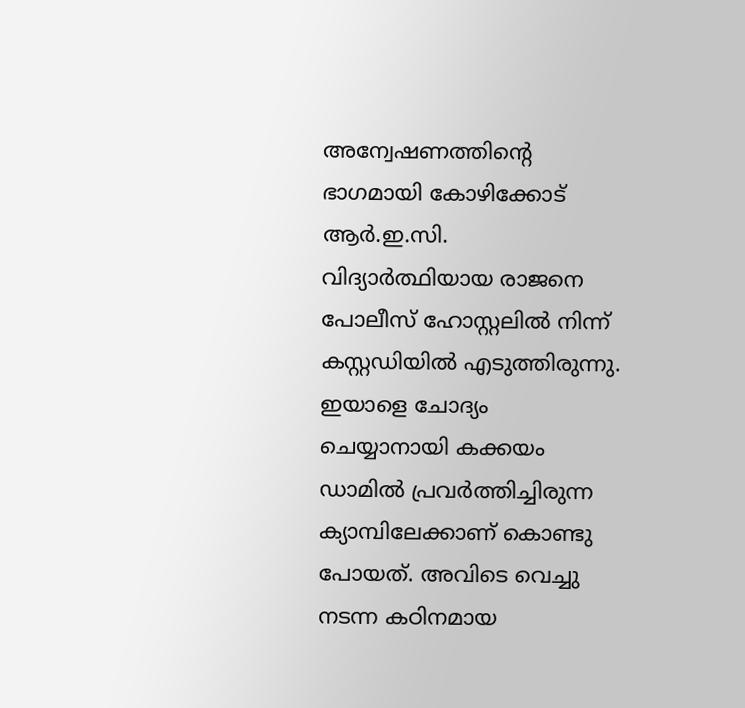അന്വേഷണത്തിന്റെ ഭാഗമായി കോഴിക്കോട്‌ ആർ.ഇ.സി. വിദ്യാർത്ഥിയായ രാജനെ പോലീസ്‌ ഹോസ്റ്റലിൽ നിന്ന് കസ്റ്റഡിയിൽ എടുത്തിരുന്നു. ഇയാളെ ചോദ്യം ചെയ്യാനായി കക്കയം ഡാമിൽ പ്രവർത്തിച്ചിരുന്ന ക്യാമ്പിലേക്കാണ്‌ കൊണ്ടു പോയത്‌. അവിടെ വെച്ചു നടന്ന കഠിനമായ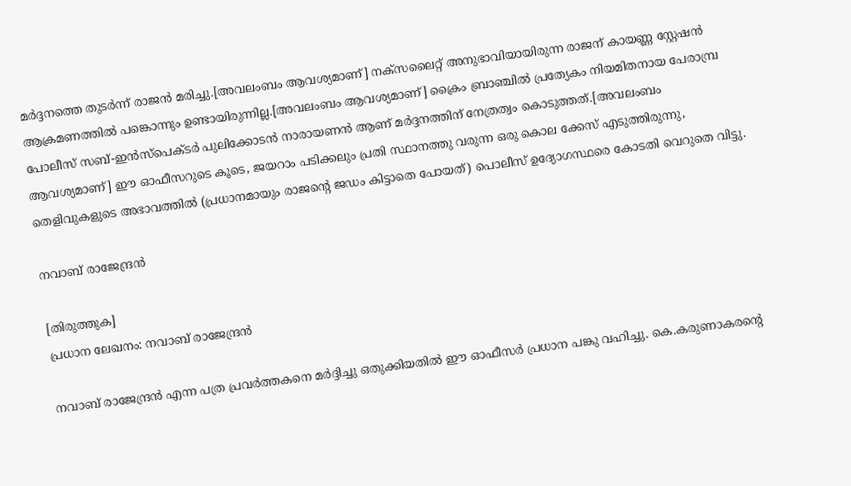മർദ്ദനത്തെ തുടർന്ന് രാജൻ മരിച്ചു.[അവലംബം ആവശ്യമാണ്] നക്സലൈറ്റ്‌ അനുഭാവിയായിരുന്ന രാജന്‌ കായണ്ണ സ്റ്റേഷൻ ആക്രമണത്തിൽ പങ്കൊന്നും ഉണ്ടായിരുന്നില്ല.[അവലംബം ആവശ്യമാണ്] ക്രൈം ബ്രാഞ്ചിൽ പ്രത്യേകം നിയമിതനായ പേരാമ്പ്ര പോലീസ്‌ സബ്‌-ഇൻസ്പെക്ടർ പുലിക്കോടൻ നാരായണൻ ആണ്‌ മർദ്ദനത്തിന്‌ നേത്രത്വം കൊടുത്തത്‌.[അവലംബം ആവശ്യമാണ്] ഈ ഓഫീസറുടെ കൂടെ, ജയറാം പടിക്കലും പ്രതി സ്ഥാനത്തു വരുന്ന ഒരു കൊല ക്കേസ്‌ എടുത്തിരുന്നു, തെളിവുകളുടെ അഭാവത്തിൽ (പ്രധാനമായും രാജന്റെ ജഡം കിട്ടാതെ പോയത്‌) പൊലീസ്‌ ഉദ്യോഗസ്ഥരെ കോടതി വെറുതെ വിട്ടു.

നവാബ് രാജേന്ദ്രൻ

[തിരുത്തുക]
പ്രധാന ലേഖനം: നവാബ് രാജേന്ദ്രൻ

നവാബ്‌ രാജേന്ദ്രൻ എന്ന പത്ര പ്രവർത്തകനെ മർദ്ദിച്ചു ഒതുക്കിയതിൽ ഈ ഓഫീസർ പ്രധാന പങ്കു വഹിച്ചു. കെ.കരുണാകരന്റെ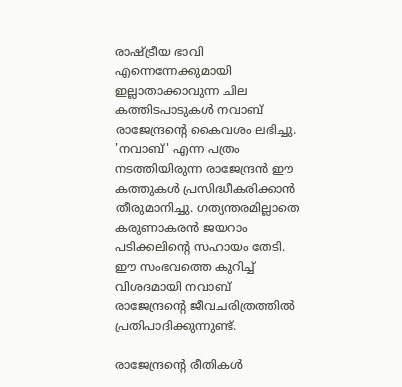രാഷ്ട്രീയ ഭാവി എന്നെന്നേക്കുമായി ഇല്ലാതാക്കാവുന്ന ചില കത്തിടപാടുകൾ നവാബ്‌ രാജേന്ദ്രന്റെ കൈവശം ലഭിച്ചു. 'നവാബ്‌' എന്ന പത്രം നടത്തിയിരുന്ന രാജേന്ദ്രൻ ഈ കത്തുകൾ പ്രസിദ്ധീകരിക്കാൻ തീരുമാനിച്ചു. ഗത്യന്തരമില്ലാതെ കരുണാകരൻ ജയറാം പടിക്കലിന്റെ സഹായം തേടി. ഈ സംഭവത്തെ കുറിച്ച്‌ വിശദമായി നവാബ്‌ രാജേന്ദ്രന്റെ ജീവചരിത്രത്തിൽ പ്രതിപാദിക്കുന്നുണ്ട്‌.

രാജേന്ദ്രന്റെ രീതികൾ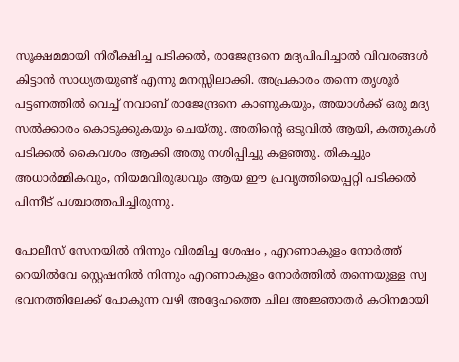സൂക്ഷമമായി നിരീക്ഷിച്ച പടിക്കൽ, രാജേന്ദ്രനെ മദ്യപിപിച്ചാൽ വിവരങ്ങൾ കിട്ടാൻ സാധ്യതയുണ്ട്‌ എന്നു മനസ്സിലാക്കി. അപ്രകാരം തന്നെ തൃശൂർ പട്ടണത്തിൽ വെച്ച്‌ നവാബ്‌ രാജേന്ദ്രനെ കാണുകയും, അയാൾക്ക്‌ ഒരു മദ്യ സൽക്കാരം കൊടുക്കുകയും ചെയ്തു. അതിന്റെ ഒടുവിൽ ആയി, കത്തുകൾ പടിക്കൽ കൈവശം ആക്കി അതു നശിപ്പിച്ചു കളഞ്ഞു. തികച്ചും അധാർമ്മികവും, നിയമവിരുദ്ധവും ആയ ഈ പ്രവൃത്തിയെപ്പറ്റി പടിക്കൽ പിന്നീട്‌ പശ്ചാത്തപിച്ചിരുന്നു.

പോലീസ് സേനയിൽ നിന്നും വിരമിച്ച ശേഷം , എറണാകുളം നോർത്ത് റെയിൽവേ സ്റ്റെഷനിൽ നിന്നും എറണാകുളം നോർത്തിൽ തന്നെയുള്ള സ്വ ഭവനത്തിലേക്ക്‌ പോകുന്ന വഴി അദ്ദേഹത്തെ ചില അജ്ഞാതർ കഠിനമായി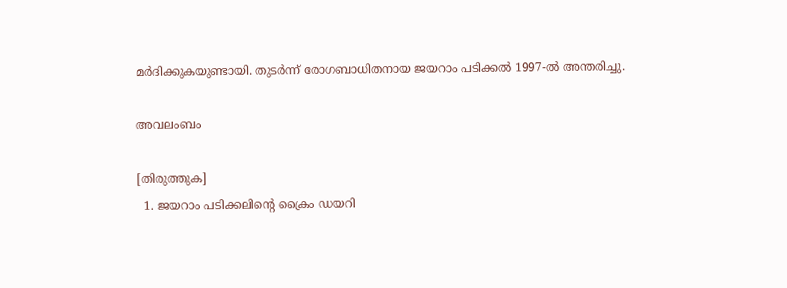മർദിക്കുകയുണ്ടായി. തുടർന്ന് രോഗബാധിതനായ ജയറാം പടിക്കൽ 1997-ൽ അന്തരിച്ചു.

അവലംബം

[തിരുത്തുക]
  1. ജയറാം പടിക്കലിൻ്റെ ക്രൈം ഡയറി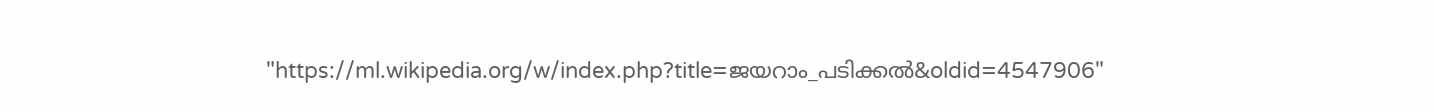"https://ml.wikipedia.org/w/index.php?title=ജയറാം_പടിക്കൽ&oldid=4547906"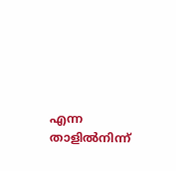എന്ന താളിൽനിന്ന്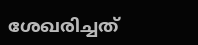ശേഖരിച്ചത്